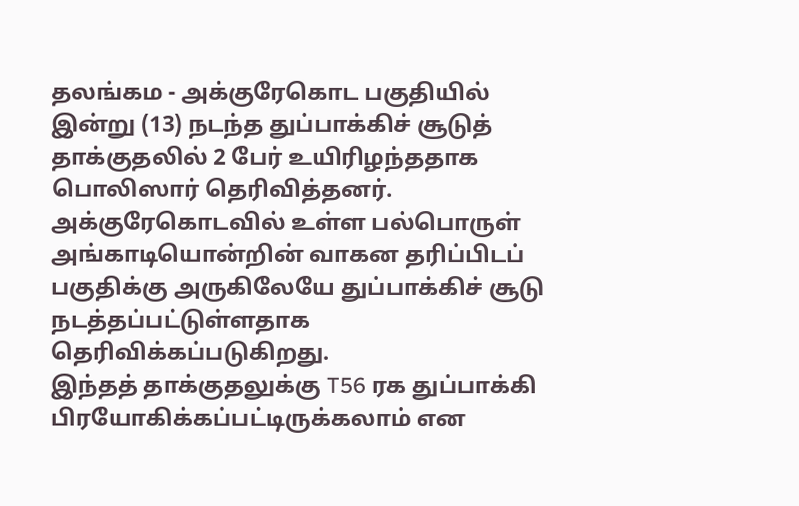தலங்கம - அக்குரேகொட பகுதியில் இன்று (13) நடந்த துப்பாக்கிச் சூடுத் தாக்குதலில் 2 பேர் உயிரிழந்ததாக பொலிஸார் தெரிவித்தனர்.
அக்குரேகொடவில் உள்ள பல்பொருள் அங்காடியொன்றின் வாகன தரிப்பிடப் பகுதிக்கு அருகிலேயே துப்பாக்கிச் சூடு நடத்தப்பட்டுள்ளதாக தெரிவிக்கப்படுகிறது.
இந்தத் தாக்குதலுக்கு T56 ரக துப்பாக்கி பிரயோகிக்கப்பட்டிருக்கலாம் என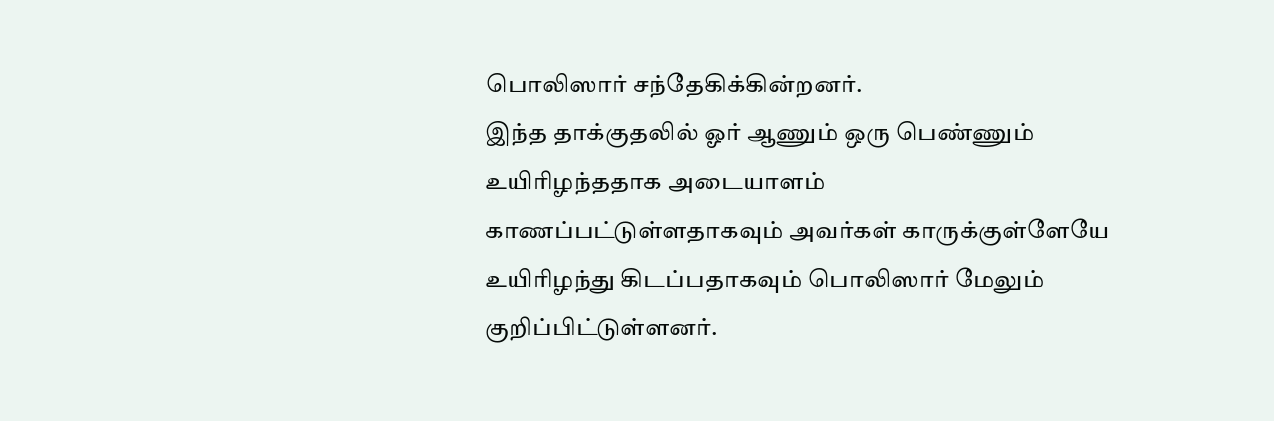பொலிஸார் சந்தேகிக்கின்றனர்.
இந்த தாக்குதலில் ஓர் ஆணும் ஒரு பெண்ணும் உயிரிழந்ததாக அடையாளம் காணப்பட்டுள்ளதாகவும் அவர்கள் காருக்குள்ளேயே உயிரிழந்து கிடப்பதாகவும் பொலிஸார் மேலும் குறிப்பிட்டுள்ளனர்.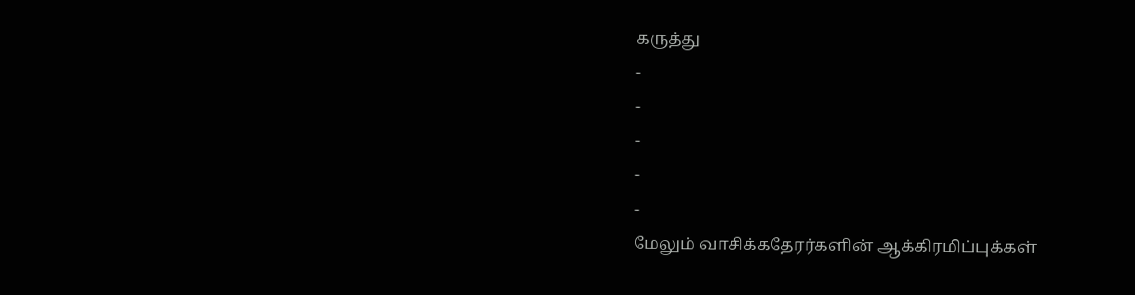கருத்து
-
-
-
-
-
மேலும் வாசிக்கதேரர்களின் ஆக்கிரமிப்புக்கள்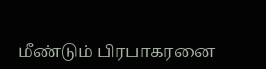மீண்டும் பிரபாகரனை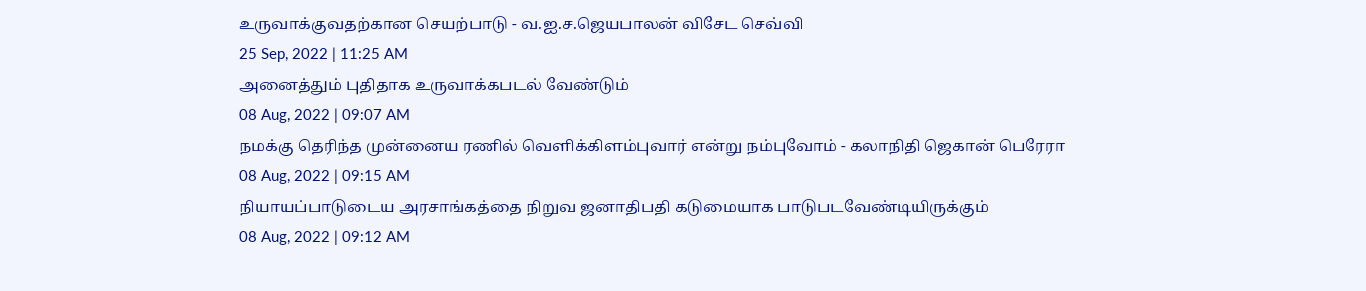உருவாக்குவதற்கான செயற்பாடு - வ.ஐ.ச.ஜெயபாலன் விசேட செவ்வி
25 Sep, 2022 | 11:25 AM
அனைத்தும் புதிதாக உருவாக்கபடல் வேண்டும்
08 Aug, 2022 | 09:07 AM
நமக்கு தெரிந்த முன்னைய ரணில் வெளிக்கிளம்புவார் என்று நம்புவோம் - கலாநிதி ஜெகான் பெரேரா
08 Aug, 2022 | 09:15 AM
நியாயப்பாடுடைய அரசாங்கத்தை நிறுவ ஜனாதிபதி கடுமையாக பாடுபடவேண்டியிருக்கும்
08 Aug, 2022 | 09:12 AM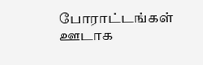போராட்டங்கள் ஊடாக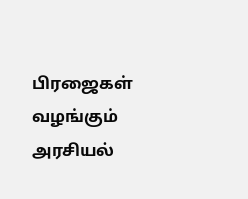பிரஜைகள் வழங்கும் அரசியல்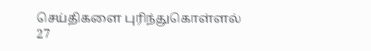செய்திகளை புரிந்துகொள்ளல்
27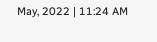May, 2022 | 11:24 AM